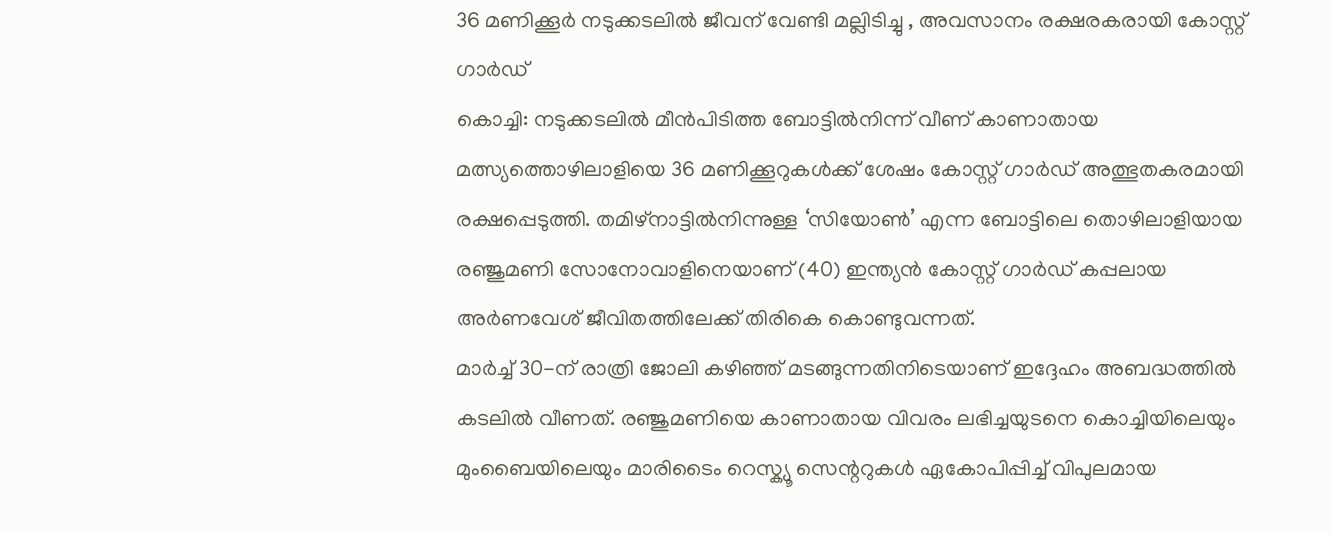36 മണിക്കൂർ നടുക്കടലിൽ ജീവന് വേണ്ടി മല്ലിടിച്ചു , അവസാനം രക്ഷരകരായി കോസ്റ്റ് ഗാർഡ്
കൊച്ചി: നടുക്കടലിൽ മീൻപിടിത്ത ബോട്ടിൽനിന്ന് വീണ് കാണാതായ മത്സ്യത്തൊഴിലാളിയെ 36 മണിക്കൂറുകൾക്ക് ശേഷം കോസ്റ്റ് ഗാർഡ് അത്ഭുതകരമായി രക്ഷപ്പെടുത്തി. തമിഴ്നാട്ടിൽനിന്നുള്ള ‘സിയോൺ’ എന്ന ബോട്ടിലെ തൊഴിലാളിയായ രഞ്ജുമണി സോനോവാളിനെയാണ് (40) ഇന്ത്യൻ കോസ്റ്റ് ഗാർഡ് കപ്പലായ അർണവേശ് ജീവിതത്തിലേക്ക് തിരികെ കൊണ്ടുവന്നത്.
മാർച്ച് 30-ന് രാത്രി ജോലി കഴിഞ്ഞ് മടങ്ങുന്നതിനിടെയാണ് ഇദ്ദേഹം അബദ്ധത്തിൽ കടലിൽ വീണത്. രഞ്ജുമണിയെ കാണാതായ വിവരം ലഭിച്ചയുടനെ കൊച്ചിയിലെയും മുംബൈയിലെയും മാരിടൈം റെസ്ക്യൂ സെന്ററുകൾ ഏകോപിപ്പിച്ച് വിപുലമായ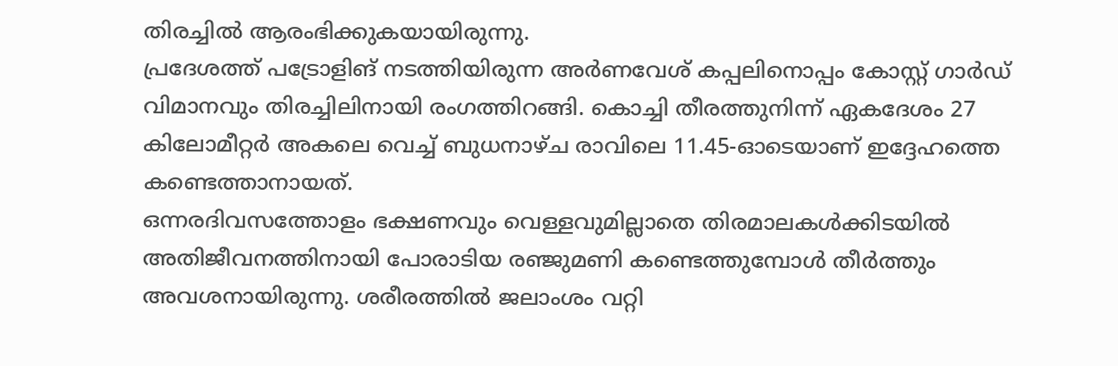തിരച്ചിൽ ആരംഭിക്കുകയായിരുന്നു.
പ്രദേശത്ത് പട്രോളിങ് നടത്തിയിരുന്ന അർണവേശ് കപ്പലിനൊപ്പം കോസ്റ്റ് ഗാർഡ് വിമാനവും തിരച്ചിലിനായി രംഗത്തിറങ്ങി. കൊച്ചി തീരത്തുനിന്ന് ഏകദേശം 27 കിലോമീറ്റർ അകലെ വെച്ച് ബുധനാഴ്ച രാവിലെ 11.45-ഓടെയാണ് ഇദ്ദേഹത്തെ കണ്ടെത്താനായത്.
ഒന്നരദിവസത്തോളം ഭക്ഷണവും വെള്ളവുമില്ലാതെ തിരമാലകൾക്കിടയിൽ അതിജീവനത്തിനായി പോരാടിയ രഞ്ജുമണി കണ്ടെത്തുമ്പോൾ തീർത്തും അവശനായിരുന്നു. ശരീരത്തിൽ ജലാംശം വറ്റി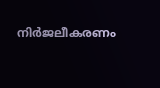നിർജലീകരണം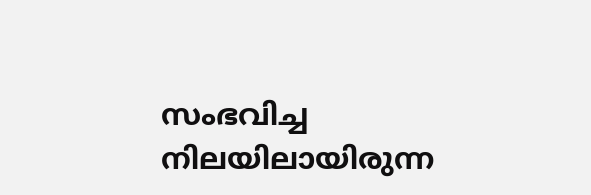സംഭവിച്ച നിലയിലായിരുന്ന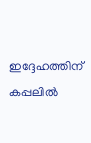ഇദ്ദേഹത്തിന് കപ്പലിൽ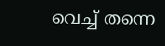വെച്ച് തന്നെ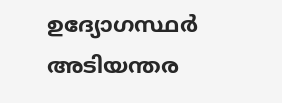ഉദ്യോഗസ്ഥർ അടിയന്തര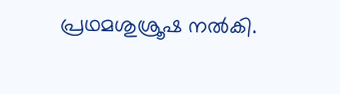പ്രഥമശുശ്രൂഷ നൽകി.